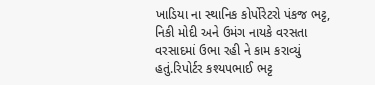ખાડિયા ના સ્થાનિક કોર્પોરેટરો પંકજ ભટ્ટ, નિકી મોદી અને ઉમંગ નાયકે વરસતા વરસાદમાં ઉભા રહી ને કામ કરાવ્યું હતું.રિપોર્ટર કશ્યપભાઈ ભટ્ટ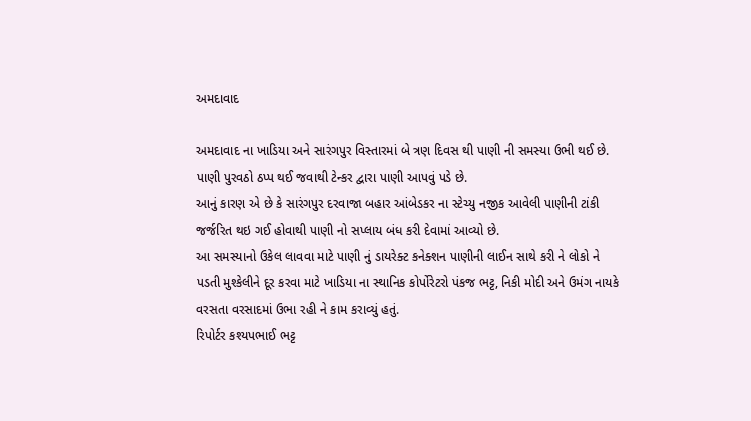અમદાવાદ

અમદાવાદ ના ખાડિયા અને સારંગપુર વિસ્તારમાં બે ત્રણ દિવસ થી પાણી ની સમસ્યા ઉભી થઈ છે. પાણી પુરવઠો ઠપ્પ થઈ જવાથી ટેન્કર દ્વારા પાણી આપવું પડે છે.
આનું કારણ એ છે કે સારંગપુર દરવાજા બહાર આંબેડકર ના સ્ટેચ્યુ નજીક આવેલી પાણીની ટાંકી જર્જરિત થઇ ગઈ હોવાથી પાણી નો સપ્લાય બંધ કરી દેવામાં આવ્યો છે.
આ સમસ્યાનો ઉકેલ લાવવા માટે પાણી નું ડાયરેક્ટ કનેક્શન પાણીની લાઈન સાથે કરી ને લોકો ને પડતી મુશ્કેલીને દૂર કરવા માટે ખાડિયા ના સ્થાનિક કોર્પોરેટરો પંકજ ભટ્ટ, નિકી મોદી અને ઉમંગ નાયકે વરસતા વરસાદમાં ઉભા રહી ને કામ કરાવ્યું હતું.
રિપોર્ટર કશ્યપભાઈ ભટ્ટ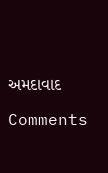અમદાવાદ

Comments